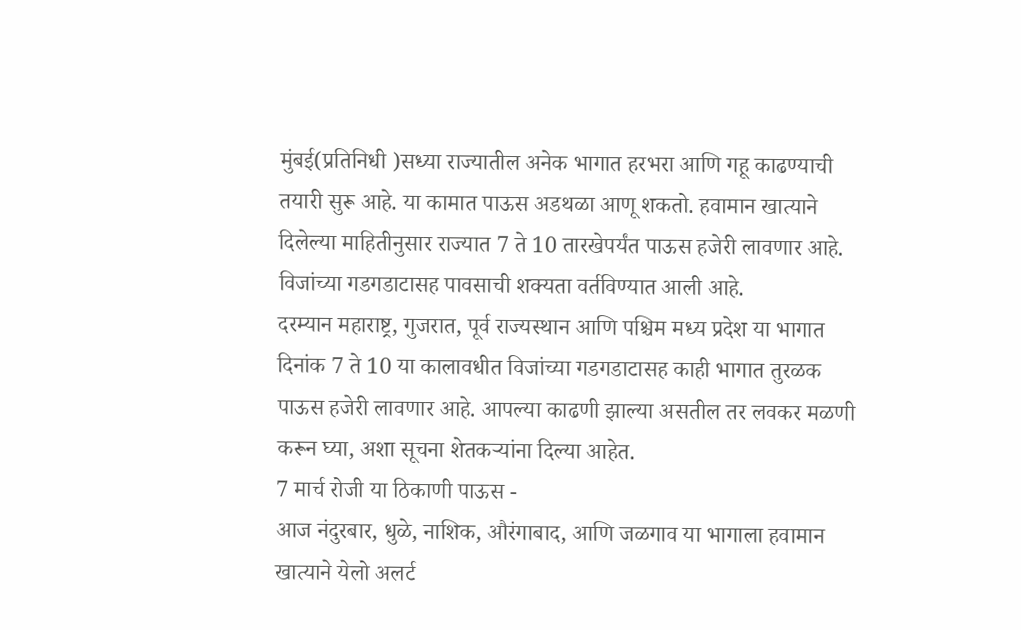मुंबई(प्रतिनिधी )सध्या राज्यातील अनेक भागात हरभरा आणि गहू काढण्याची तयारी सुरू आहे. या कामात पाऊस अडथळा आणू शकतो. हवामान खात्याने दिलेल्या माहितीनुसार राज्यात 7 ते 10 तारखेपर्यंत पाऊस हजेरी लावणार आहे. विजांच्या गडगडाटासह पावसाची शक्यता वर्तविण्यात आली आहे.
दरम्यान महाराष्ट्र, गुजरात, पूर्व राज्यस्थान आणि पश्चिम मध्य प्रदेश या भागात दिनांक 7 ते 10 या कालावधीत विजांच्या गडगडाटासह काही भागात तुरळक पाऊस हजेरी लावणार आहे. आपल्या काढणी झाल्या असतील तर लवकर मळणी करून घ्या, अशा सूचना शेतकऱ्यांना दिल्या आहेत.
7 मार्च रोजी या ठिकाणी पाऊस -
आज नंदुरबार, धुळे, नाशिक, औरंगाबाद, आणि जळगाव या भागाला हवामान खात्याने येलो अलर्ट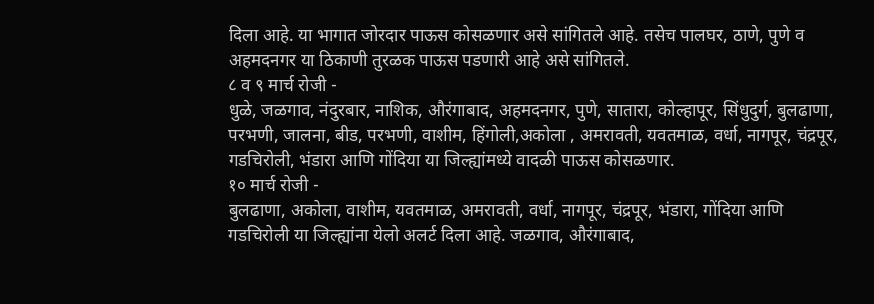दिला आहे. या भागात जोरदार पाऊस कोसळणार असे सांगितले आहे. तसेच पालघर, ठाणे, पुणे व अहमदनगर या ठिकाणी तुरळक पाऊस पडणारी आहे असे सांगितले.
८ व ९ मार्च रोजी -
धुळे, जळगाव, नंदुरबार, नाशिक, औरंगाबाद, अहमदनगर, पुणे, सातारा, कोल्हापूर, सिंधुदुर्ग, बुलढाणा, परभणी, जालना, बीड, परभणी, वाशीम, हिंगोली,अकोला , अमरावती, यवतमाळ, वर्धा, नागपूर, चंद्रपूर, गडचिरोली, भंडारा आणि गोंदिया या जिल्ह्यांमध्ये वादळी पाऊस कोसळणार.
१० मार्च रोजी -
बुलढाणा, अकोला, वाशीम, यवतमाळ, अमरावती, वर्धा, नागपूर, चंद्रपूर, भंडारा, गोंदिया आणि गडचिरोली या जिल्ह्यांना येलो अलर्ट दिला आहे. जळगाव, औरंगाबाद,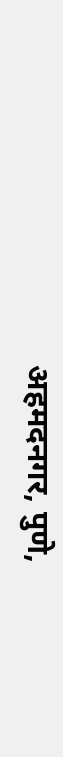अहमदनगर, पुणे,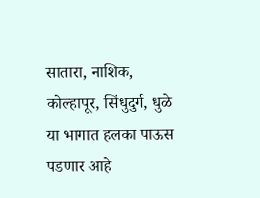सातारा, नाशिक, कोल्हापूर, सिंधुदुर्ग, धुळे या भागात हलका पाऊस पडणार आहे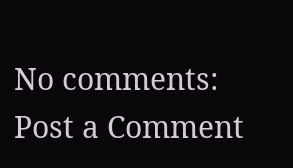No comments:
Post a Comment